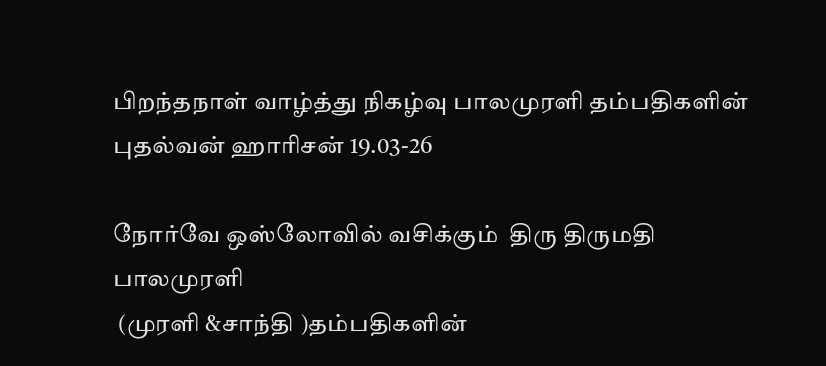பிறந்தநாள் வாழ்த்து நிகழ்வு பாலமுரளி தம்பதிகளின் புதல்வன் ஹாரிசன் 19.03-26

நோர்வே ஒஸ்லோவில் வசிக்கும்  திரு திருமதி  பாலமுரளி
 (முரளி &சாந்தி )தம்பதிகளின்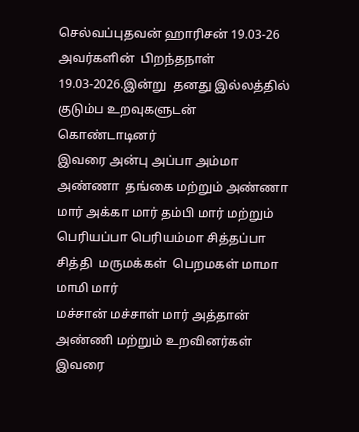செல்வப்புதவன் ஹாரிசன் 19.03-26 அவர்களின்  பிறந்தநாள்  19.03-2026.இன்று  தனது இல்லத்தில்  குடும்ப உறவுகளுடன் கொண்டாடினர்
இவரை அன்பு அப்பா அம்மா அண்ணா  தங்கை மற்றும் அண்ணா மார் அக்கா மார் தம்பி மார் மற்றும் பெரியப்பா பெரியம்மா சித்தப்‌பா சித்தி  மருமக்கள்  பெறமகள் மாமா மாமி மார்
மச்சான் மச்சாள் மார் அத்தான் அண்ணி மற்றும் உறவினர்கள் இவரை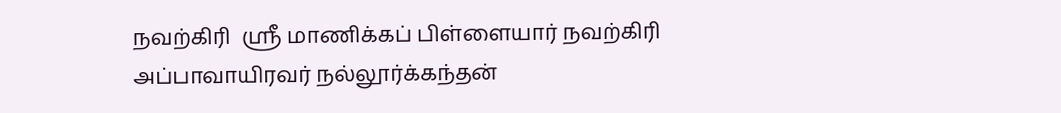நவற்கிரி  ஸ்ரீ மாணிக்கப் பிள்ளையார் நவற்கிரி அப்பாவாயிரவர் நல்லூர்க்கந்தன்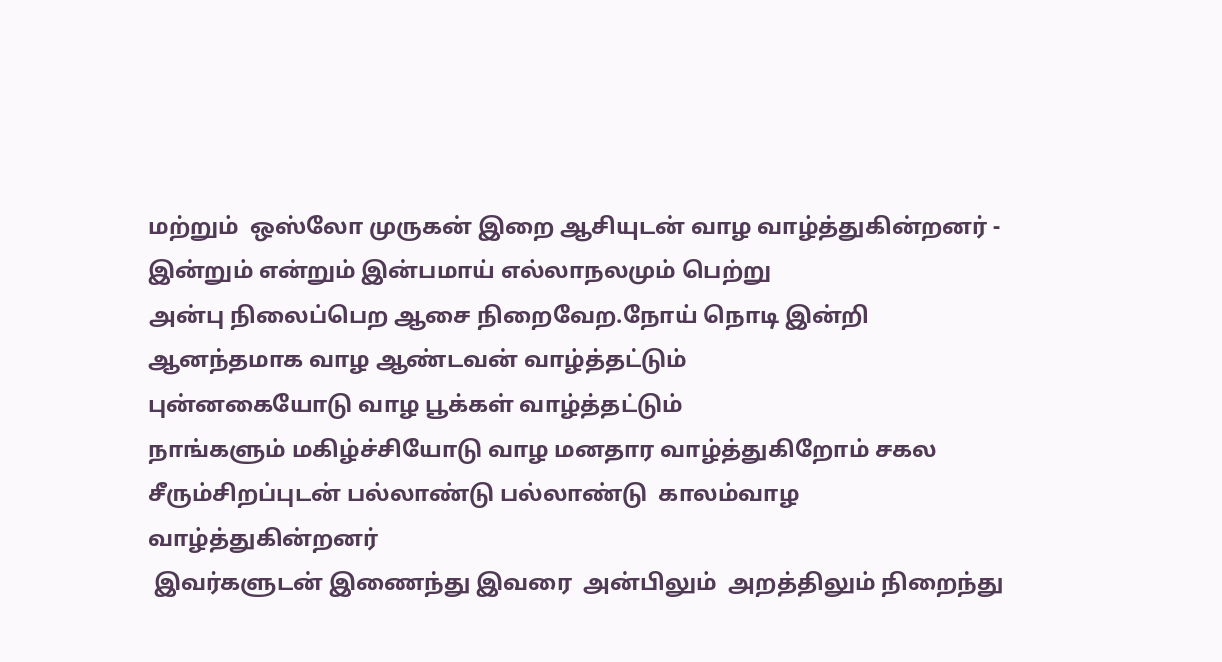மற்றும்  ஒஸ்லோ முருகன் இறை ஆசியுடன் வாழ வாழ்த்துகின்றனர் -
இன்றும் என்றும் இன்பமாய் எல்லாநலமும் பெற்று
அன்பு நிலைப்பெற ஆசை நிறைவேற.நோய் நொடி இன்றி ஆனந்தமாக வாழ ஆண்டவன் வாழ்த்தட்டும்
புன்னகையோடு வாழ பூக்கள் வாழ்த்தட்டும்
நாங்களும் மகிழ்ச்சியோடு வாழ மனதார வாழ்த்துகிறோம் சகல சீரும்சிறப்புடன் பல்லாண்டு பல்லாண்டு  காலம்வாழ
வாழ்த்துகின்றனர்
 இவர்களுடன் இணைந்து இவரை  அன்பிலும்  அறத்திலும் நிறைந்து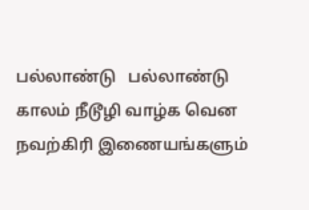பல்லாண்டு   பல்லாண்டு காலம் நீடூழி வாழ்க வென நவற்கிரி இணையங்களும்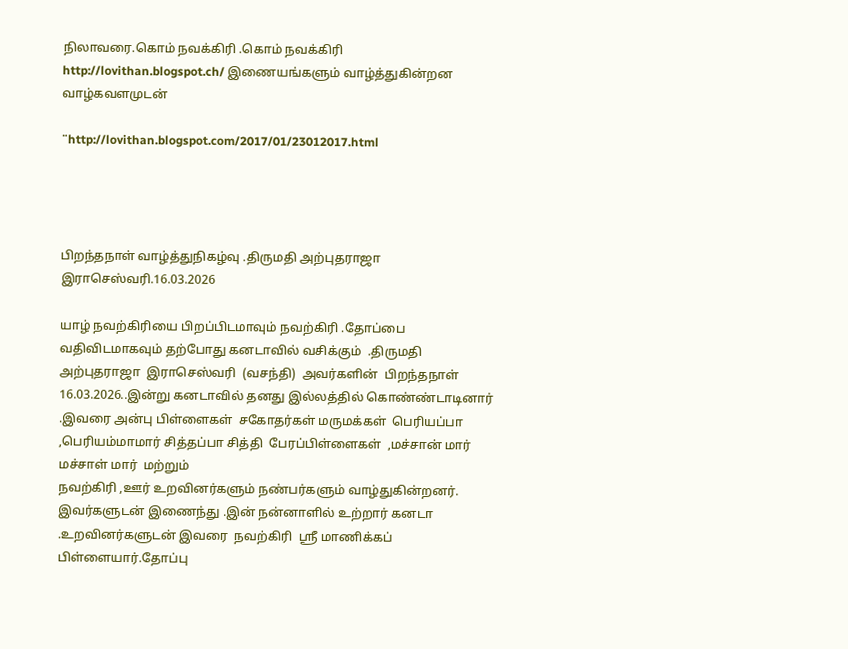நிலாவரை.கொம் நவக்கிரி .கொம் நவக்கிரி http://lovithan.blogspot.ch/ இணையங்களும் வாழ்த்துகின்றன  வாழ்கவளமுடன்

¨http://lovithan.blogspot.com/2017/01/23012017.html




பிறந்தநாள் வாழ்த்துநிகழ்வு .திருமதி அற்புதராஜா இராசெஸ்வரி.16.03.2026

யாழ் நவற்கிரியை பிறப்பிடமாவும் நவற்கிரி .தோப்பை வதிவிடமாகவும் தற்போது கனடாவில் வசிக்கும்  .திருமதி அற்புதராஜா  இராசெஸ்வரி  (வசந்தி)  அவர்களின்  பிறந்தநாள் 16.03.2026..இன்று கனடாவில் தனது இல்லத்தில் கொண்ண்டாடினார் .இவரை அன்பு பிள்ளைகள்  சகோதர்கள் மருமக்கள்  பெரியப்பா ,பெரியம்மாமார் சித்தப்பா சித்தி  பேரப்பிள்ளைகள்  ,மச்சான் மார் மச்சாள் மார்  மற்றும்
நவற்கிரி ,ஊர் உறவினர்களும் நண்பர்களும் வாழ்துகின்றனர். இவர்களுடன் இணைந்து .இன் நன்னாளில் உற்றார் கனடா
.உறவினர்களுடன் இவரை  நவற்கிரி  ஸ்ரீ மாணிக்கப் பிள்ளையார்.தோப்பு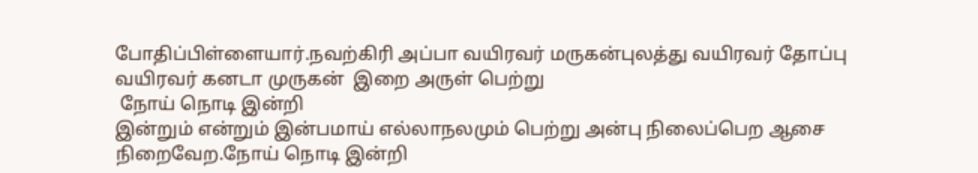போதிப்பிள்ளையார்.நவற்கிரி அப்பா வயிரவர் மருகன்புலத்து வயிரவர் தோப்பு வயிரவர் கனடா முருகன்  இறை அருள் பெற்று
 நோய் நொடி இன்றி
இன்றும் என்றும் இன்பமாய் எல்லாநலமும் பெற்று அன்பு நிலைப்பெற ஆசை நிறைவேற.நோய் நொடி இன்றி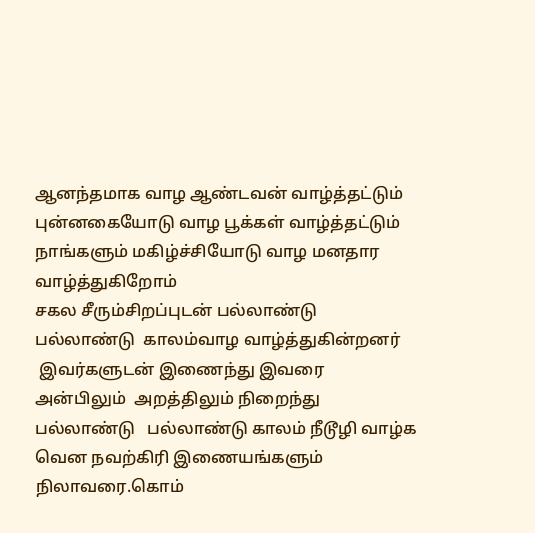ஆனந்தமாக வாழ ஆண்டவன் வாழ்த்தட்டும்
புன்னகையோடு வாழ பூக்கள் வாழ்த்தட்டும்
நாங்களும் மகிழ்ச்சியோடு வாழ மனதார
வாழ்த்துகிறோம்
சகல சீரும்சிறப்புடன் பல்லாண்டு பல்லாண்டு  காலம்வாழ வாழ்த்துகின்றனர்
 இவர்களுடன் இணைந்து இவரை  அன்பிலும்  அறத்திலும் நிறைந்து பல்லாண்டு   பல்லாண்டு காலம் நீடூழி வாழ்க வென நவற்கிரி இணையங்களும் நிலாவரை.கொம்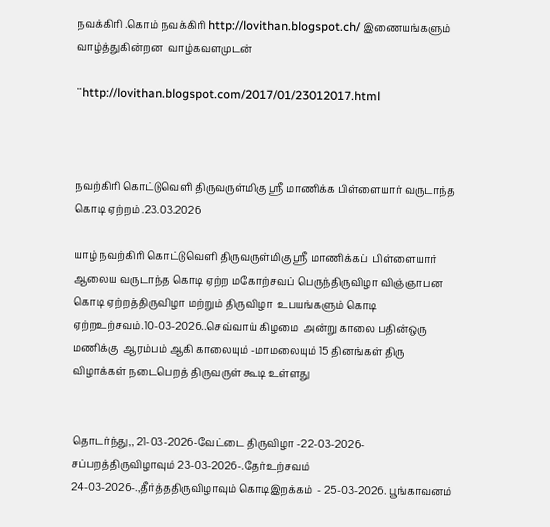நவக்கிரி .கொம் நவக்கிரி http://lovithan.blogspot.ch/ இணையங்களும் வாழ்த்துகின்றன  வாழ்கவளமுடன்

¨http://lovithan.blogspot.com/2017/01/23012017.html



நவற்கிரி கொட்டுவெளி திருவருள்மிகு ஸ்ரீ மாணிக்க பிள்ளையார் வருடாந்த கொடி ஏற்றம் .23.03.2026

யாழ் நவற்கிரி கொட்டுவெளி திருவருள்மிகு ஸ்ரீ மாணிக்கப்  பிள்ளையார் ஆலைய வருடாந்த கொடி ஏற்ற மகோற்சவப் பெருந்திருவிழா விஞ்ஞாபன கொடி ஏற்றத்திருவிழா மற்றும் திருவிழா  உபயங்களும் கொடி ஏற்றஉற்சவம்.10-03-2026..செவ்வாய் கிழமை  அன்று காலை பதின்ஒரு மணிக்கு  ஆரம்பம் ஆகி காலையும் -மாமலையும் 15 தினங்கள் திரு விழாக்கள் நடைபெறத் திருவருள் கூடி உள்ளது


தொடர்ந்து,, 21-03-2026-வேட்டை திருவிழா -22-03-2026-சப்பறத்திருவிழாவும் 23-03-2026-.தேர்உற்சவம் 24-03-2026-.,தீர்த்ததிருவிழாவும் கொடிஇறக்கம்  - 25-03-2026. பூங்காவனம்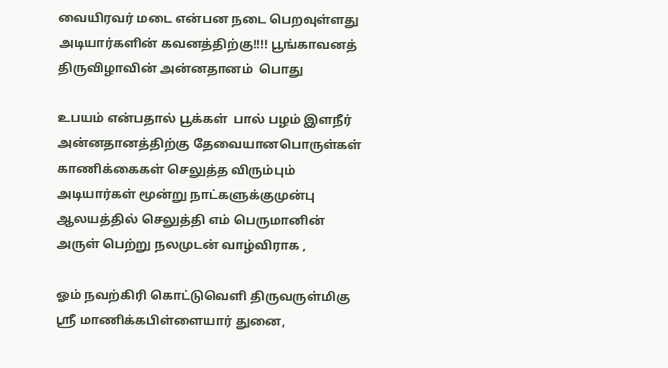வையிரவர் மடை என்பன நடை பெறவுள்ளது அடியார்களின் கவனத்திற்கு!!!! பூங்காவனத்  திருவிழாவின் அன்னதானம்  பொது

உபயம் என்பதால் பூக்கள்  பால் பழம் இளநீர் அன்னதானத்திற்கு தேவையானபொருள்கள்   காணிக்கைகள் செலுத்த விரும்பும் அடியார்கள் மூன்று நாட்களுக்குமுன்பு ஆலயத்தில் செலுத்தி எம் பெருமானின் அருள் பெற்று நலமுடன் வாழ்விராக ,

ஓம் நவற்கிரி கொட்டுவெளி திருவருள்மிகு ஸ்ரீ மாணிக்கபிள்ளையார் துனை,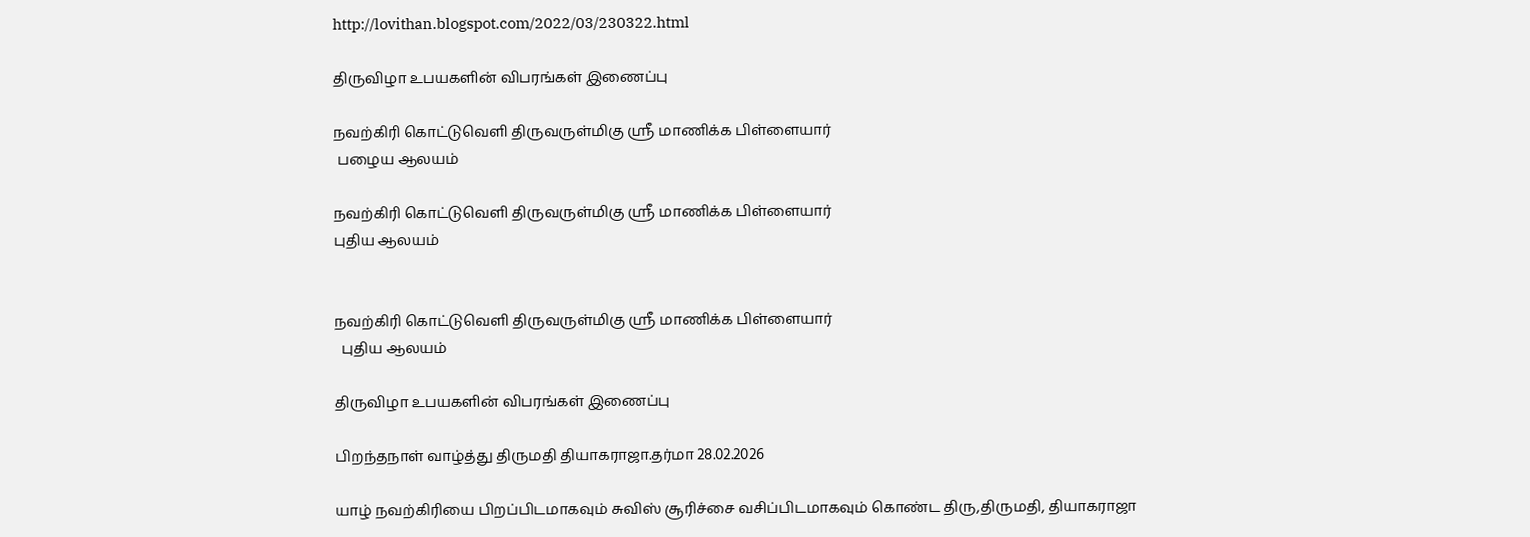http://lovithan.blogspot.com/2022/03/230322.html

திருவிழா உபயகளின் விபரங்கள் இணைப்பு

நவற்கிரி கொட்டுவெளி திருவருள்மிகு ஸ்ரீ மாணிக்க பிள்ளையார்
 பழைய ஆலயம்

நவற்கிரி கொட்டுவெளி திருவருள்மிகு ஸ்ரீ மாணிக்க பிள்ளையார்
புதிய ஆலயம்


நவற்கிரி கொட்டுவெளி திருவருள்மிகு ஸ்ரீ மாணிக்க பிள்ளையார்
  புதிய ஆலயம்

திருவிழா உபயகளின் விபரங்கள் இணைப்பு

பிறந்தநாள் வாழ்த்து திருமதி தியாகராஜா.தர்மா 28.02.2026

யாழ் நவற்கிரியை பிறப்பிடமாகவும் சுவிஸ் சூரிச்சை வசிப்பிடமாகவும் கொண்ட திரு,திருமதி, தியாகராஜா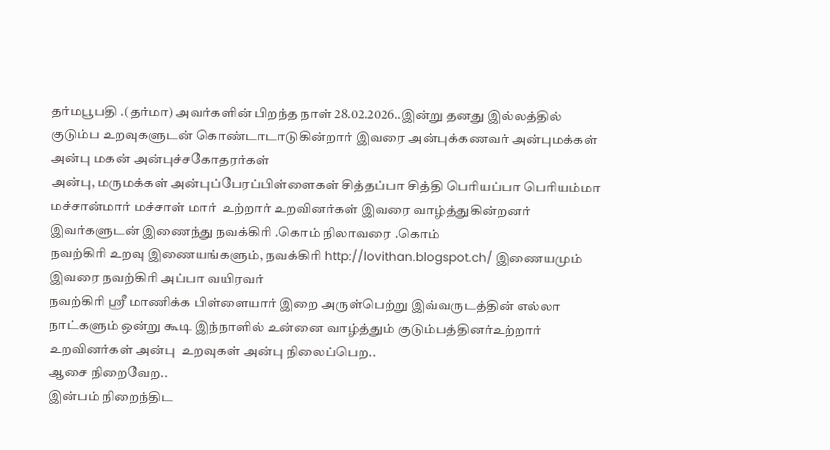தர்மபூபதி .(தர்மா) அவர்களின் பிறந்த நாள் 28.02.2026..இன்று தனது இல்லத்தில்
குடும்ப உறவுகளுடன் கொண்டாடாடுகின்றார் இவரை அன்புக்கணவர் அன்புமக்கள்  அன்பு மகன் அன்புச்சகோதரர்கள்
அன்பு, மருமக்கள் அன்புப்பேரப்பிள்ளைகள் சித்தப்பா சித்தி பெரியப்பா பெரியம்மா மச்சான்மார் மச்சாள் மார்  உற்றார் உறவினர்கள் இவரை வாழ்த்துகின்றனர் இவர்களுடன் இணைந்து நவக்கிரி .கொம் நிலாவரை .கொம்
நவற்கிரி உறவு இணையங்களும், நவக்கிரி http://lovithan.blogspot.ch/ இணையமும்
இவரை நவற்கிரி அப்பா வயிரவர்
நவற்கிரி ஸ்ரீ மாணிக்க பிள்ளையார் இறை அருள்பெற்று இவ்வருடத்தின் எல்லா நாட்களும் ஒன்று கூடி இந்நாளில் உன்னை வாழ்த்தும் குடும்பத்தினர்உற்றார் உறவினர்கள் அன்பு  உறவுகள் அன்பு நிலைப்பெற..
ஆசை நிறைவேற..
இன்பம் நிறைந்திட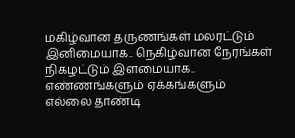மகிழ்வான தருணங்கள் மலரட்டும்
இனிமையாக.. நெகிழ்வான நேரங்கள்
நிகழட்டும் இளமையாக..
எண்ணங்களும் ஏக்கங்களும்
எல்லை தாண்டி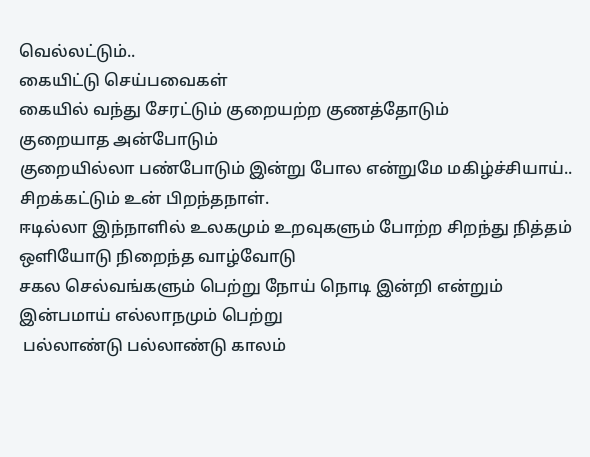வெல்லட்டும்..
கையிட்டு செய்பவைகள்
கையில் வந்து சேரட்டும் குறையற்ற குணத்தோடும்
குறையாத அன்போடும்
குறையில்லா பண்போடும் இன்று போல என்றுமே மகிழ்ச்சியாய்..
சிறக்கட்டும் உன் பிறந்தநாள்.
ஈடில்லா இந்நாளில் உலகமும் உறவுகளும் போற்ற சிறந்து நித்தம் ஒளியோடு நிறைந்த வாழ்வோடு
சகல செல்வங்களும் பெற்று நோய் நொடி இன்றி என்றும் இன்பமாய் எல்லாநமும் பெற்று
 பல்லாண்டு பல்லாண்டு காலம்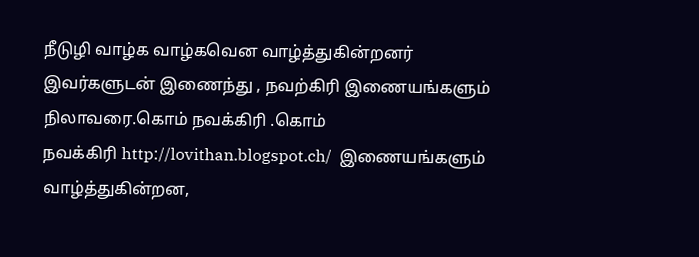நீடுழி வாழ்க வாழ்கவென வாழ்த்துகின்றனர்
இவர்களுடன் இணைந்து , நவற்கிரி இணையங்களும் நிலாவரை.கொம் நவக்கிரி .கொம்
நவக்கிரி http://lovithan.blogspot.ch/  இணையங்களும் வாழ்த்துகின்றன,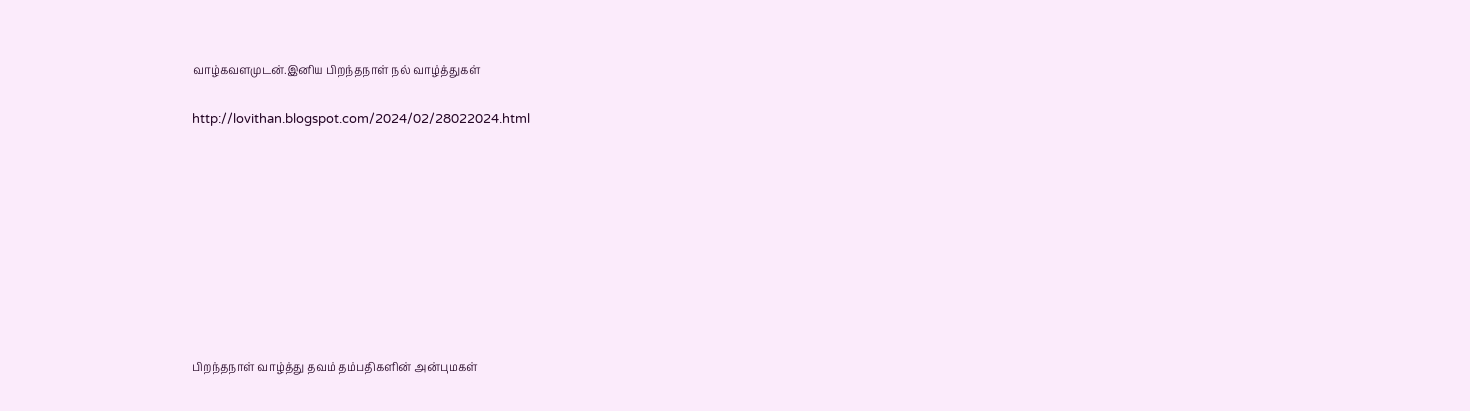வாழ்கவளமுடன்.இனிய பிறந்தநாள் நல் வாழ்த்துகள்

http://lovithan.blogspot.com/2024/02/28022024.html









பிறந்தநாள் வாழ்த்து தவம் தம்பதிகளின் அன்புமகள்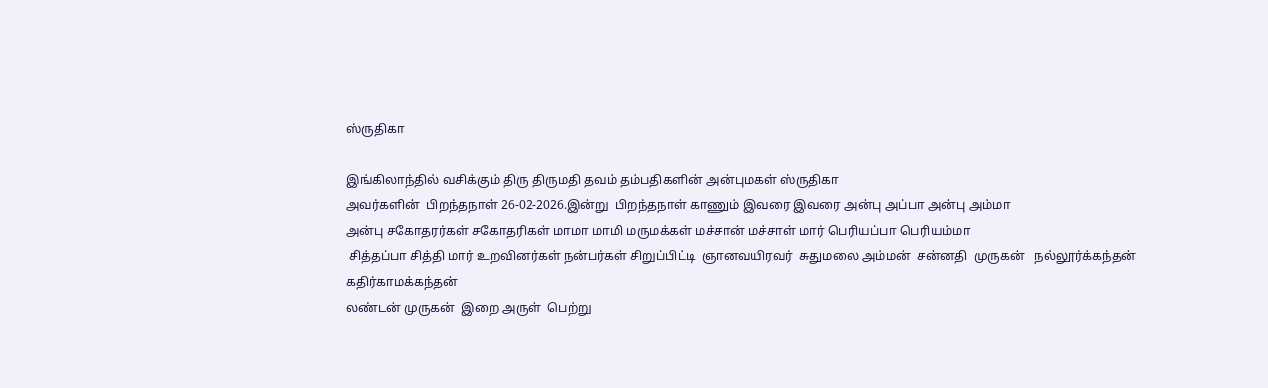ஸ்ருதிகா

இங்கிலாந்தில் வசிக்கும் திரு திருமதி தவம் தம்பதிகளின் அன்புமகள் ஸ்ருதிகா
அவர்களின்  பிறந்தநாள் 26-02-2026.இன்று  பிறந்தநாள் காணும் இவரை இவரை அன்பு அப்பா அன்பு அம்மா
அன்பு சகோதரர்கள் சகோதரிகள் மாமா மாமி மருமக்கள் மச்சான் மச்சாள் மார் பெரியப்பா பெரியம்மா
 சித்தப்பா சித்தி மார் உறவினர்கள் நன்பர்கள் சிறுப்பிட்டி  ஞானவயிரவர்  சுதுமலை அம்மன்  சன்னதி  முருகன்   நல்லூர்க்கந்தன் கதிர்காமக்கந்தன்
லண்டன் முருகன்  இறை அருள்  பெற்று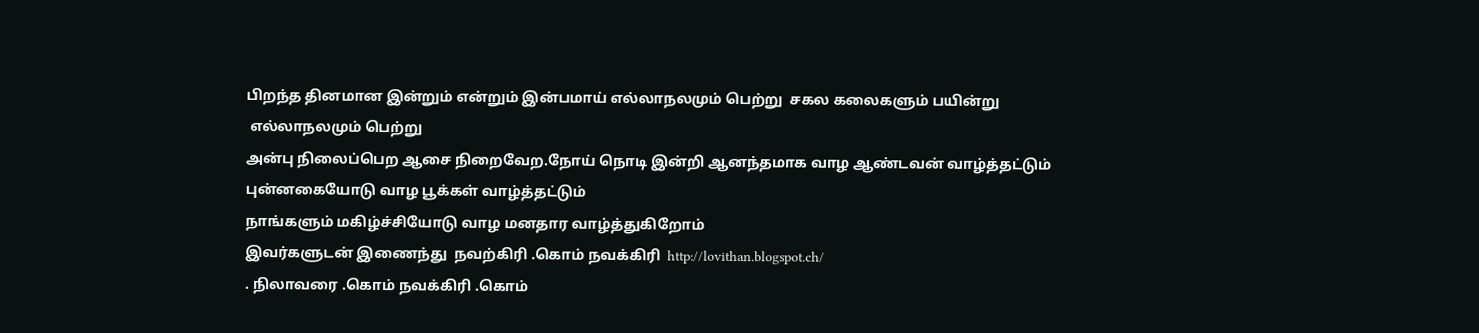பிறந்த தினமான இன்றும் என்றும் இன்பமாய் எல்லாநலமும் பெற்று  சகல கலைகளும் பயின்று
 எல்லாநலமும் பெற்று
அன்பு நிலைப்பெற ஆசை நிறைவேற.நோய் நொடி இன்றி ஆனந்தமாக வாழ ஆண்டவன் வாழ்த்தட்டும்
புன்னகையோடு வாழ பூக்கள் வாழ்த்தட்டும்
நாங்களும் மகிழ்ச்சியோடு வாழ மனதார வாழ்த்துகிறோம்
இவர்களுடன் இணைந்து  நவற்கிரி .கொம் நவக்கிரி  http://lovithan.blogspot.ch/
. நிலாவரை .கொம் நவக்கிரி .கொம்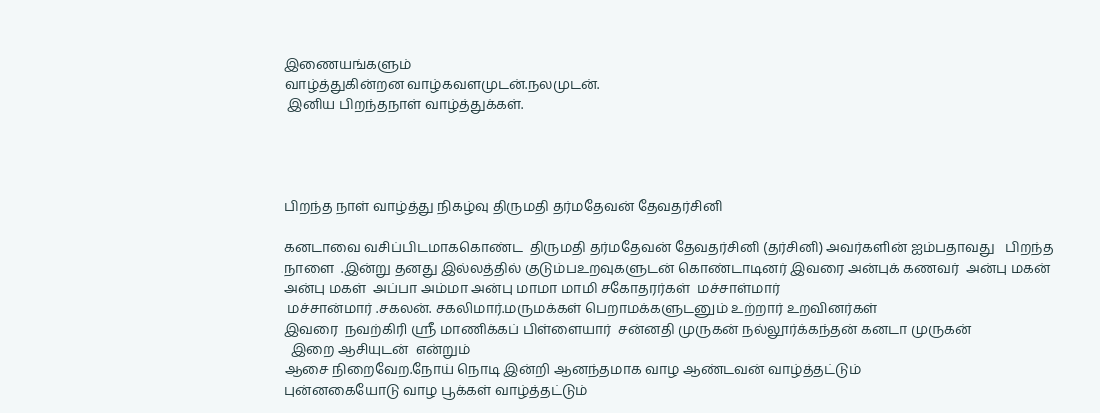இணையங்களும்
வாழ்த்துகின்றன வாழ்கவளமுடன்.நலமுடன்.
 இனிய பிறந்தநாள் வாழ்த்துக்கள்.




பிறந்த நாள் வாழ்த்து நிகழ்வு திருமதி தர்மதேவன் தேவதர்சினி

கனடாவை வசிப்பிடமாககொண்ட  திருமதி தர்மதேவன் தேவதர்சினி (தர்சினி) அவர்களின் ஐம்பதாவது   பிறந்த நாளை  .இன்று தனது இல்லத்தில் குடும்பஉறவுகளுடன் கொண்டாடினர் இவரை அன்புக் கணவர்  அன்பு மகன் அன்பு மகள்  அப்பா அம்மா அன்பு மாமா மாமி சகோதரர்கள்  மச்சாள்மார்
 மச்சான்மார் .சகலன். சகலிமார்.மருமக்கள் பெறாமக்களுடனும் உற்றார் உறவினர்கள்
இவரை  நவற்கிரி ஸ்ரீ மாணிக்கப் பிள்ளையார்  சன்னதி முருகன் நல்லூர்க்கந்தன் கனடா முருகன்
  இறை ஆசியுடன்  என்றும்
ஆசை நிறைவேற.நோய் நொடி இன்றி ஆனந்தமாக வாழ ஆண்டவன் வாழ்த்தட்டும்
புன்னகையோடு வாழ பூக்கள் வாழ்த்தட்டும்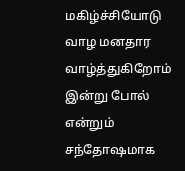மகிழ்ச்சியோடு வாழ மனதார வாழ்த்துகிறோம்
இன்று போல் என்றும் சந்தோஷமாக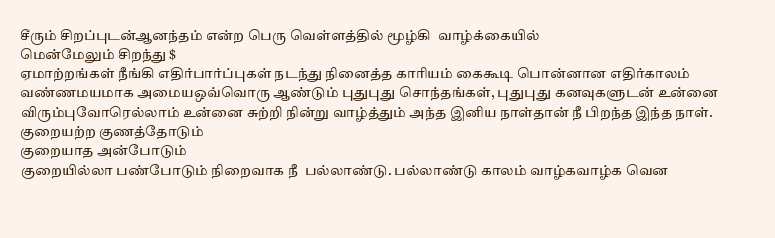சீரும் சிறப்புடன்ஆனந்தம் என்ற பெரு வெள்ளத்தில் மூழ்கி  வாழ்க்கையில்
மென்மேலும் சிறந்து $
ஏமாற்றங்கள் நீங்கி எதிர்பார்ப்புகள் நடந்து நினைத்த காரியம் கைகூடி பொன்னான எதிர்காலம் வண்ணமயமாக அமையஒவ்வொரு ஆண்டும் புதுபுது சொந்தங்கள், புதுபுது கனவுகளுடன் உன்னை விரும்புவோரெல்லாம் உன்னை சுற்றி நின்று வாழ்த்தும் அந்த இனிய நாள்தான் நீ பிறந்த இந்த நாள். குறையற்ற குணத்தோடும்
குறையாத அன்போடும்
குறையில்லா பண்போடும் நிறைவாக நீ  பல்லாண்டு. பல்லாண்டு காலம் வாழ்கவாழ்க வென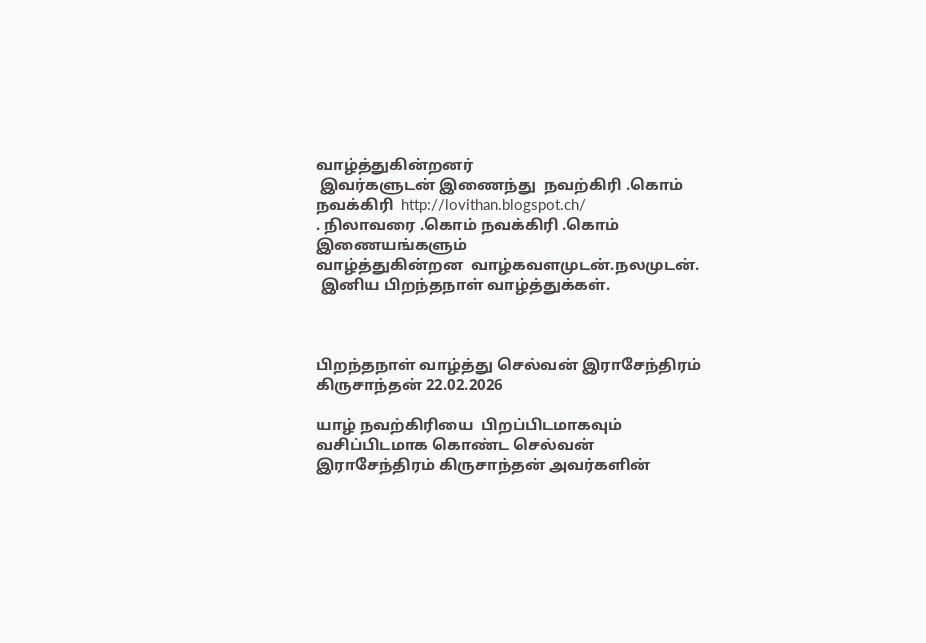வாழ்த்துகின்றனர்
 இவர்களுடன் இணைந்து  நவற்கிரி .கொம் நவக்கிரி  http://lovithan.blogspot.ch/
. நிலாவரை .கொம் நவக்கிரி .கொம் இணையங்களும்
வாழ்த்துகின்றன  வாழ்கவளமுடன்.நலமுடன்.
 இனிய பிறந்தநாள் வாழ்த்துக்கள்.



பிறந்தநாள் வாழ்த்து செல்வன் இராசேந்திரம் கிருசாந்தன் 22.02.2026

யாழ் நவற்கிரியை  பிறப்பிடமாகவும்  வசிப்பிடமாக கொண்ட செல்வன் இராசேந்திரம் கிருசாந்தன் அவர்களின்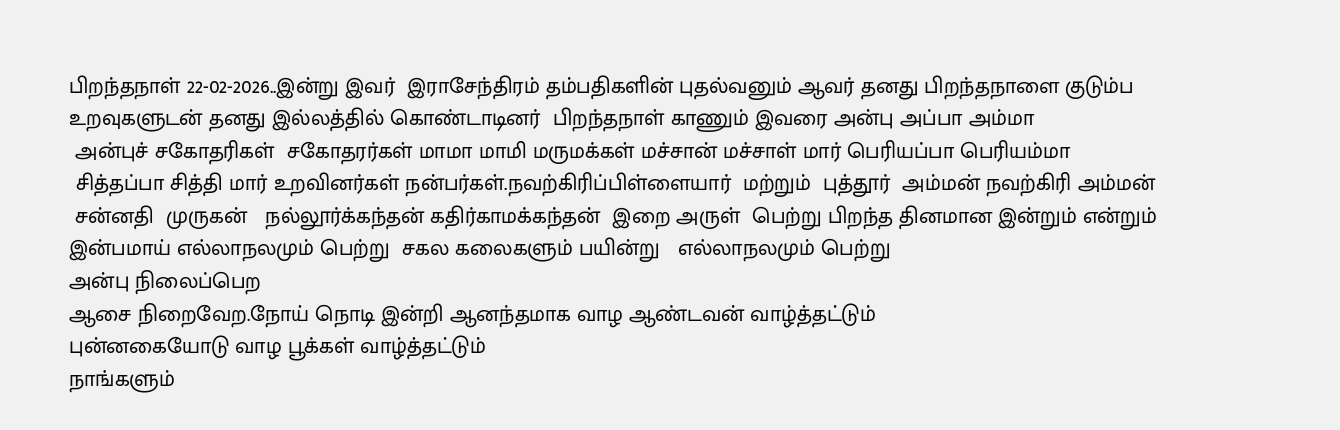பிறந்தநாள் 22-02-2026..இன்று இவர்  இராசேந்திரம் தம்பதிகளின் புதல்வனும் ஆவர் தனது பிறந்தநாளை குடும்ப
உறவுகளுடன் தனது இல்லத்தில் கொண்டாடினர்  பிறந்தநாள் காணும் இவரை அன்பு அப்பா அம்மா
 அன்புச் சகோதரிகள்  சகோதரர்கள் மாமா மாமி மருமக்கள் மச்சான் மச்சாள் மார் பெரியப்பா பெரியம்மா
 சித்தப்பா சித்தி மார் உறவினர்கள் நன்பர்கள்.நவற்கிரிப்பிள்ளையார்  மற்றும்  புத்தூர்  அம்மன் நவற்கிரி அம்மன்
 சன்னதி  முருகன்   நல்லூர்க்கந்தன் கதிர்காமக்கந்தன்  இறை அருள்  பெற்று பிறந்த தினமான இன்றும் என்றும் இன்பமாய் எல்லாநலமும் பெற்று  சகல கலைகளும் பயின்று   எல்லாநலமும் பெற்று
அன்பு நிலைப்பெற
ஆசை நிறைவேற.நோய் நொடி இன்றி ஆனந்தமாக வாழ ஆண்டவன் வாழ்த்தட்டும்
புன்னகையோடு வாழ பூக்கள் வாழ்த்தட்டும்
நாங்களும்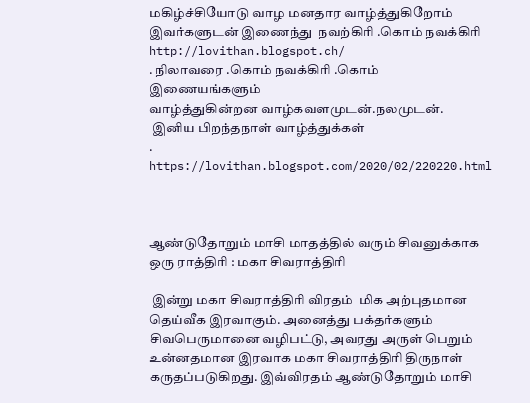மகிழ்ச்சியோடு வாழ மனதார வாழ்த்துகிறோம்
இவர்களுடன் இணைந்து  நவற்கிரி .கொம் நவக்கிரி  http://lovithan.blogspot.ch/
. நிலாவரை .கொம் நவக்கிரி .கொம் இணையங்களும்
வாழ்த்துகின்றன வாழ்கவளமுடன்.நலமுடன்.
 இனிய பிறந்தநாள் வாழ்த்துக்கள்
.
https://lovithan.blogspot.com/2020/02/220220.html



ஆண்டுதோறும் மாசி மாதத்தில் வரும் சிவனுக்காக ஒரு ராத்திரி : மகா சிவராத்திரி

 இன்று மகா சிவராத்திரி விரதம்  மிக அற்புதமான தெய்வீக இரவாகும். அனைத்து பக்தர்களும் சிவபெருமானை வழிபட்டு, அவரது அருள் பெறும் உன்னதமான இரவாக மகா சிவராத்திரி திருநாள் கருதப்படுகிறது. இவ்விரதம் ஆண்டுதோறும் மாசி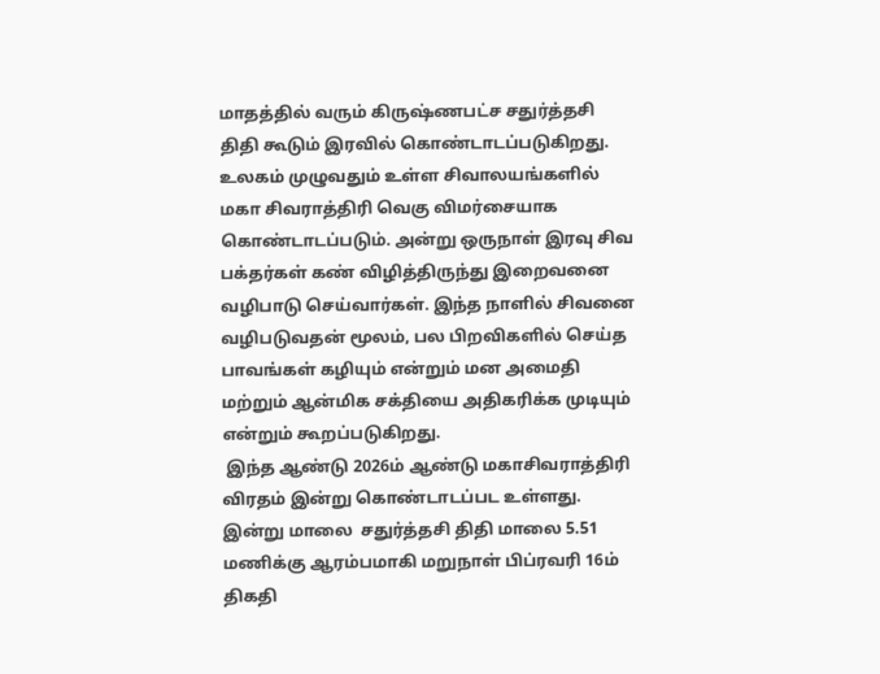மாதத்தில் வரும் கிருஷ்ணபட்ச சதுர்த்தசி திதி கூடும் இரவில் கொண்டாடப்படுகிறது.
உலகம் முழுவதும் உள்ள சிவாலயங்களில் மகா சிவராத்திரி வெகு விமர்சையாக கொண்டாடப்படும். அன்று ஒருநாள் இரவு சிவ பக்தர்கள் கண் விழித்திருந்து இறைவனை வழிபாடு செய்வார்கள். இந்த நாளில் சிவனை வழிபடுவதன் மூலம், பல பிறவிகளில் செய்த பாவங்கள் கழியும் என்றும் மன அமைதி மற்றும் ஆன்மிக சக்தியை அதிகரிக்க முடியும்
என்றும் கூறப்படுகிறது.
 இந்த ஆண்டு 2026ம் ஆண்டு மகாசிவராத்திரி விரதம் இன்று கொண்டாடப்பட உள்ளது. இன்று மாலை  சதுர்த்தசி திதி மாலை 5.51 மணிக்கு ஆரம்பமாகி மறுநாள் பிப்ரவரி 16ம் திகதி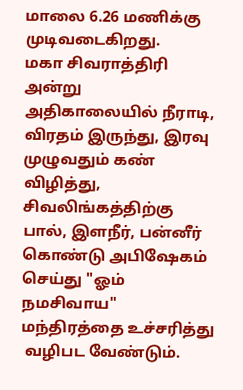மாலை 6.26 மணிக்கு
முடிவடைகிறது.
மகா சிவராத்திரி அன்று அதிகாலையில் நீராடி, விரதம் இருந்து, இரவு முழுவதும் கண் விழித்து, சிவலிங்கத்திற்கு பால், இளநீர், பன்னீர் கொண்டு அபிஷேகம் செய்து "ஓம் நமசிவாய" மந்திரத்தை உச்சரித்து
 வழிபட வேண்டும்.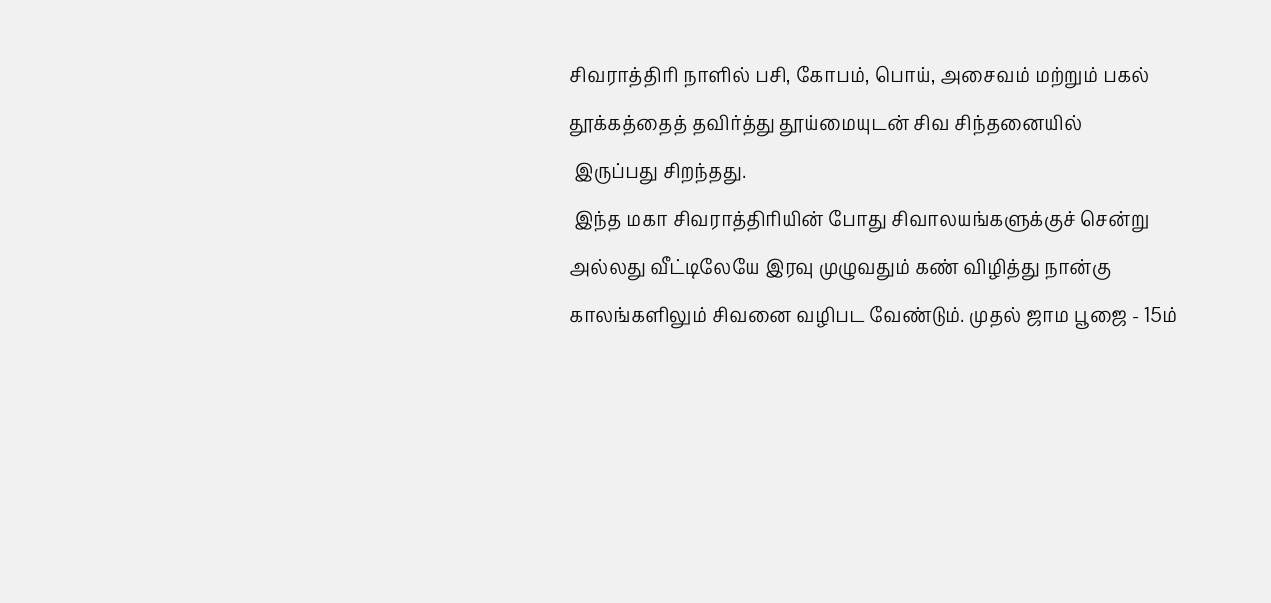சிவராத்திரி நாளில் பசி, கோபம், பொய், அசைவம் மற்றும் பகல் தூக்கத்தைத் தவிர்த்து தூய்மையுடன் சிவ சிந்தனையில்
 இருப்பது சிறந்தது.
 இந்த மகா சிவராத்திரியின் போது சிவாலயங்களுக்குச் சென்று அல்லது வீட்டிலேயே இரவு முழுவதும் கண் விழித்து நான்கு காலங்களிலும் சிவனை வழிபட வேண்டும். முதல் ஜாம பூஜை - 15ம்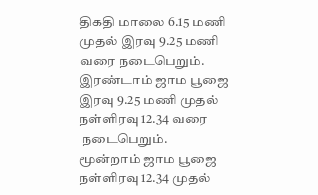திகதி மாலை 6.15 மணி முதல் இரவு 9.25 மணி வரை நடைபெறும். இரண்டாம் ஜாம பூஜை இரவு 9.25 மணி முதல் நள்ளிரவு 12.34 வரை
 நடைபெறும். மூன்றாம் ஜாம பூஜை நள்ளிரவு 12.34 முதல்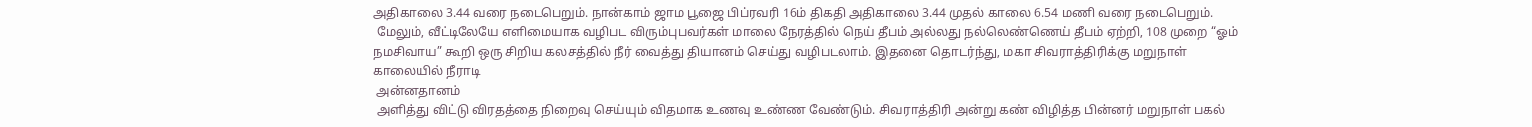அதிகாலை 3.44 வரை நடைபெறும். நான்காம் ஜாம பூஜை பிப்ரவரி 16ம் திகதி அதிகாலை 3.44 முதல் காலை 6.54 மணி வரை நடைபெறும்.
 மேலும், வீட்டிலேயே எளிமையாக வழிபட விரும்புபவர்கள் மாலை நேரத்தில் நெய் தீபம் அல்லது நல்லெண்ணெய் தீபம் ஏற்றி, 108 முறை “ஓம் நமசிவாய” கூறி ஒரு சிறிய கலசத்தில் நீர் வைத்து தியானம் செய்து வழிபடலாம். இதனை தொடர்ந்து, மகா சிவராத்திரிக்கு மறுநாள் காலையில் நீராடி
 அன்னதானம்
 அளித்து விட்டு விரதத்தை நிறைவு செய்யும் விதமாக உணவு உண்ண வேண்டும். சிவராத்திரி அன்று கண் விழித்த பின்னர் மறுநாள் பகல்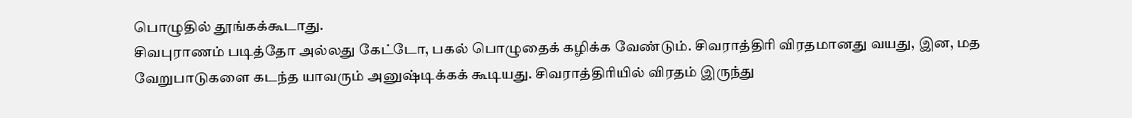பொழுதில் தூங்கக்கூடாது.
சிவபுராணம் படித்தோ அல்லது கேட்டோ, பகல் பொழுதைக் கழிக்க வேண்டும். சிவராத்திரி விரதமானது வயது, இன, மத வேறுபாடுகளை கடந்த யாவரும் அனுஷ்டிக்கக் கூடியது. சிவராத்திரியில் விரதம் இருந்து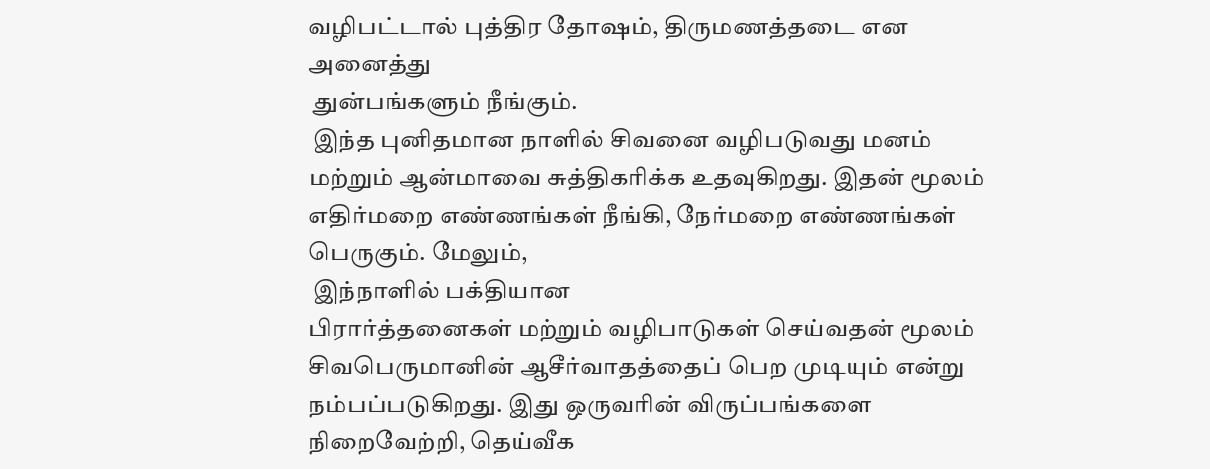வழிபட்டால் புத்திர தோஷம், திருமணத்தடை என அனைத்து
 துன்பங்களும் நீங்கும்.
 இந்த புனிதமான நாளில் சிவனை வழிபடுவது மனம் மற்றும் ஆன்மாவை சுத்திகரிக்க உதவுகிறது. இதன் மூலம் எதிர்மறை எண்ணங்கள் நீங்கி, நேர்மறை எண்ணங்கள் பெருகும். மேலும்,
 இந்நாளில் பக்தியான
பிரார்த்தனைகள் மற்றும் வழிபாடுகள் செய்வதன் மூலம் சிவபெருமானின் ஆசீர்வாதத்தைப் பெற முடியும் என்று நம்பப்படுகிறது. இது ஒருவரின் விருப்பங்களை நிறைவேற்றி, தெய்வீக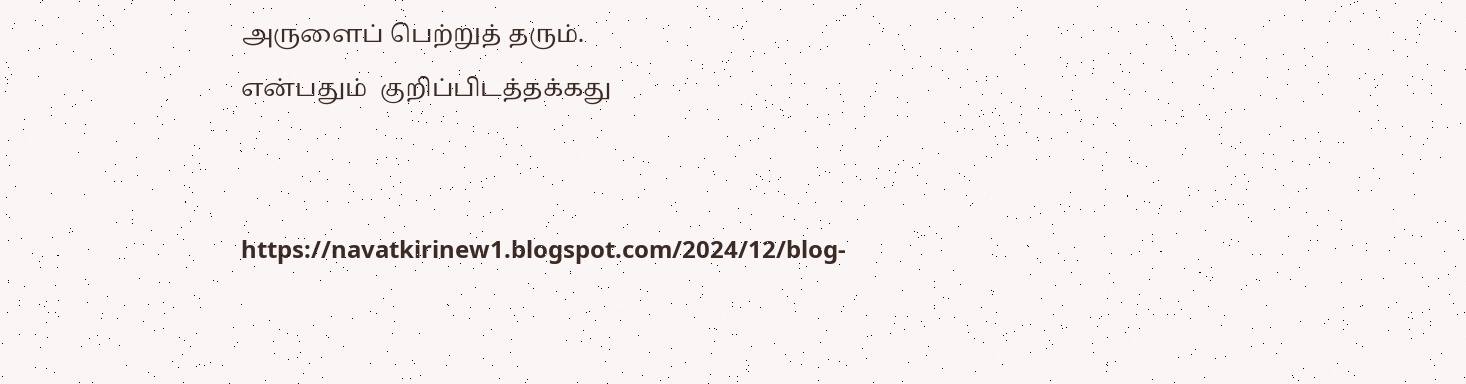அருளைப் பெற்றுத் தரும்.
என்பதும்  குறிப்பிடத்தக்கது


https://navatkirinew1.blogspot.com/2024/12/blog-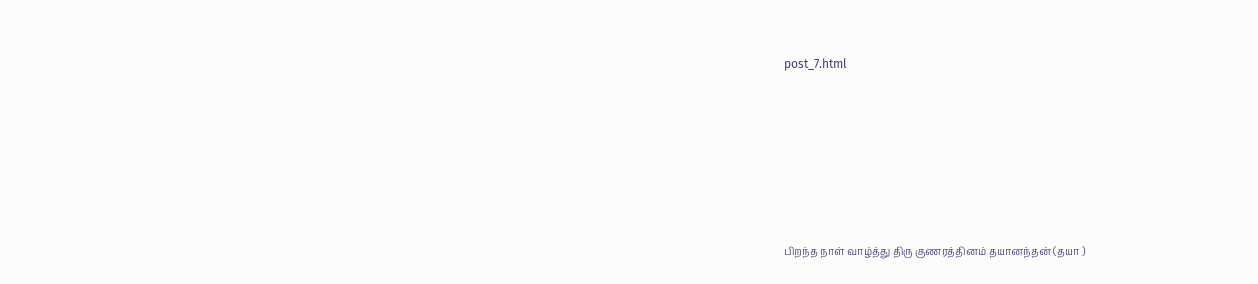post_7.html






பிறந்த நாள் வாழ்த்து திரு குணரத்தினம் தயானந்தன் (தயா )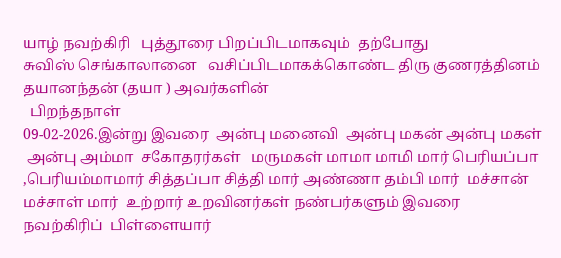யாழ் நவற்கிரி   புத்தூரை பிறப்பிடமாகவும்  தற்போது
சுவிஸ் செங்காலானை   வசிப்பிடமாகக்கொண்ட திரு குணரத்தினம் தயானந்தன் (தயா ) அவர்களின்
  பிறந்தநாள்
09-02-2026.இன்று இவரை  அன்பு மனைவி  அன்பு மகன் அன்பு மகள்
 அன்பு அம்மா  சகோதரர்கள்   மருமகள் மாமா மாமி மார் பெரியப்பா ,பெரியம்மாமார் சித்தப்பா சித்தி மார் அண்ணா தம்பி மார்  மச்சான் மச்சாள் மார்  உற்றார் உறவினர்கள் நண்பர்களும் இவரை
நவற்கிரிப்  பிள்ளையார்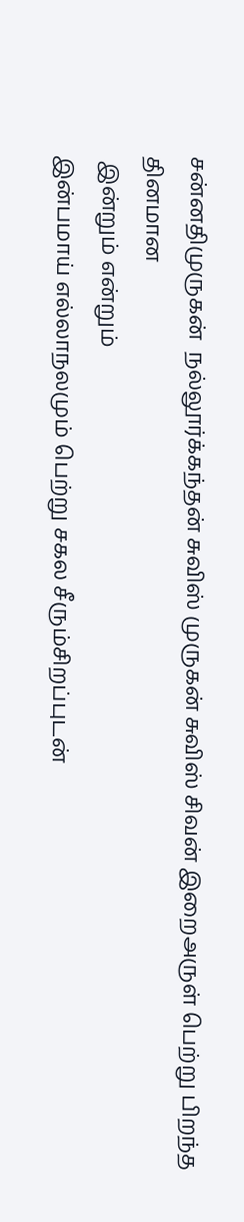சன்னதிமுருகன்  நல்லூர்க்கந்தன் சுவிஸ் முருகன் சுவிஸ் சிவன் இறைஅருள் பெற்று பிறந்த தினமான
 இன்றும் என்றும்
இன்பமாய் எல்லாநலமும் பெற்று சகல சீரும்சிறப்புடன்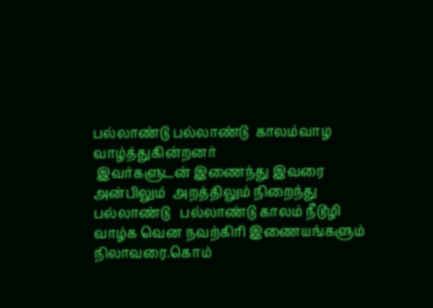பல்லாண்டு பல்லாண்டு  காலம்வாழ வாழ்த்துகின்றனர்
 இவர்களுடன் இணைந்து இவரை  அன்பிலும்  அறத்திலும் நிறைந்து பல்லாண்டு   பல்லாண்டு காலம் நீடூழி வாழ்க வென நவற்கிரி இணையங்களும் நிலாவரை.கொம்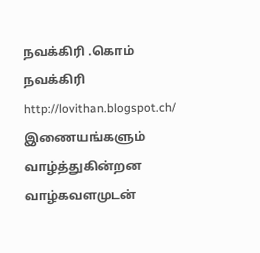நவக்கிரி .கொம் நவக்கிரி http://lovithan.blogspot.ch/ இணையங்களும் வாழ்த்துகின்றன  வாழ்கவளமுடன்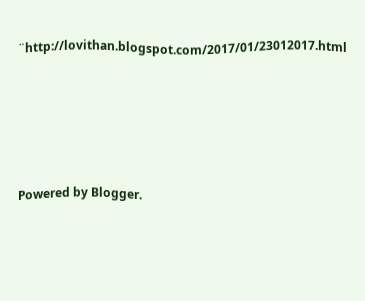¨http://lovithan.blogspot.com/2017/01/23012017.html





Powered by Blogger.